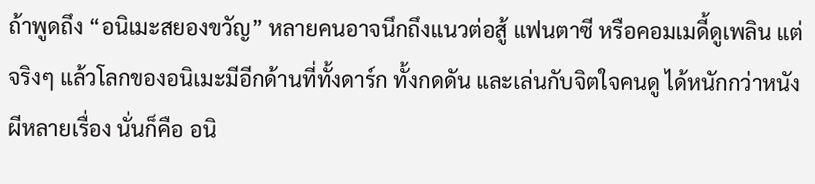ถ้าพูดถึง “อนิเมะสยองขวัญ” หลายคนอาจนึกถึงแนวต่อสู้ แฟนตาซี หรือคอมเมดี้ดูเพลิน แต่จริงๆ แล้วโลกของอนิเมะมีอีกด้านที่ทั้งดาร์ก ทั้งกดดัน และเล่นกับจิตใจคนดู ได้หนักกว่าหนังผีหลายเรื่อง นั่นก็คือ อนิ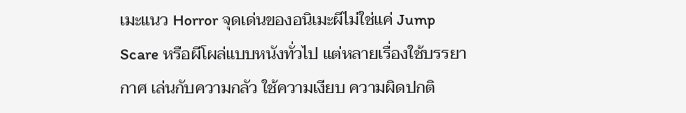เมะแนว Horror จุดเด่นของอนิเมะผีไม่ใช่แค่ Jump Scare หรือผีโผล่แบบหนังทั่วไป แต่หลายเรื่องใช้บรรยากาศ เล่นกับความกลัว ใช้ความเงียบ ความผิดปกติ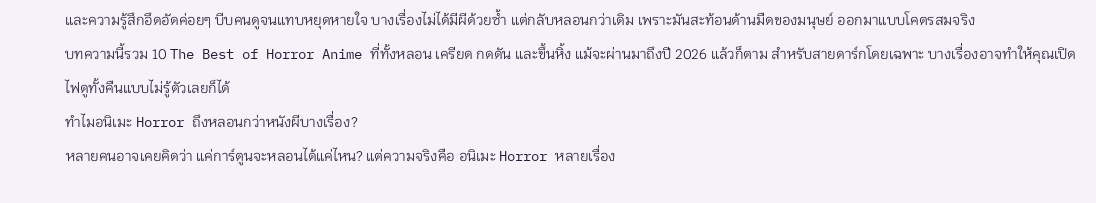และความรู้สึกอึดอัดค่อยๆ บีบคนดูจนแทบหยุดหายใจ บางเรื่องไม่ได้มีผีด้วยซ้ำ แต่กลับหลอนกว่าเดิม เพราะมันสะท้อนด้านมืดของมนุษย์ ออกมาแบบโคตรสมจริง
บทความนี้รวม 10 The Best of Horror Anime ที่ทั้งหลอน เครียด กดดัน และขึ้นหิ้ง แม้จะผ่านมาถึงปี 2026 แล้วก็ตาม สำหรับสายดาร์กโดยเฉพาะ บางเรื่องอาจทำให้คุณเปิดไฟดูทั้งคืนแบบไม่รู้ตัวเลยก็ได้
ทำไมอนิเมะ Horror ถึงหลอนกว่าหนังผีบางเรื่อง?
หลายคนอาจเคยคิดว่า แค่การ์ตูนจะหลอนได้แค่ไหน? แต่ความจริงคือ อนิเมะ Horror หลายเรื่อง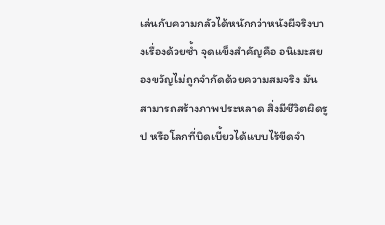เล่นกับความกลัวได้หนักกว่าหนังผีจริงบางเรื่องด้วยซ้ำ จุดแข็งสำคัญคือ อนิเมะสยองขวัญไม่ถูกจำกัดด้วยความสมจริง มันสามารถสร้างภาพประหลาด สิ่งมีชีวิตผิดรูป หรือโลกที่บิดเบี้ยวได้แบบไร้ขีดจำ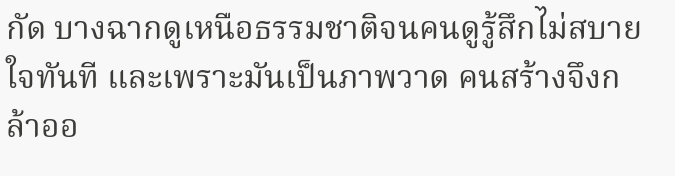กัด บางฉากดูเหนือธรรมชาติจนคนดูรู้สึกไม่สบายใจทันที และเพราะมันเป็นภาพวาด คนสร้างจึงกล้าออ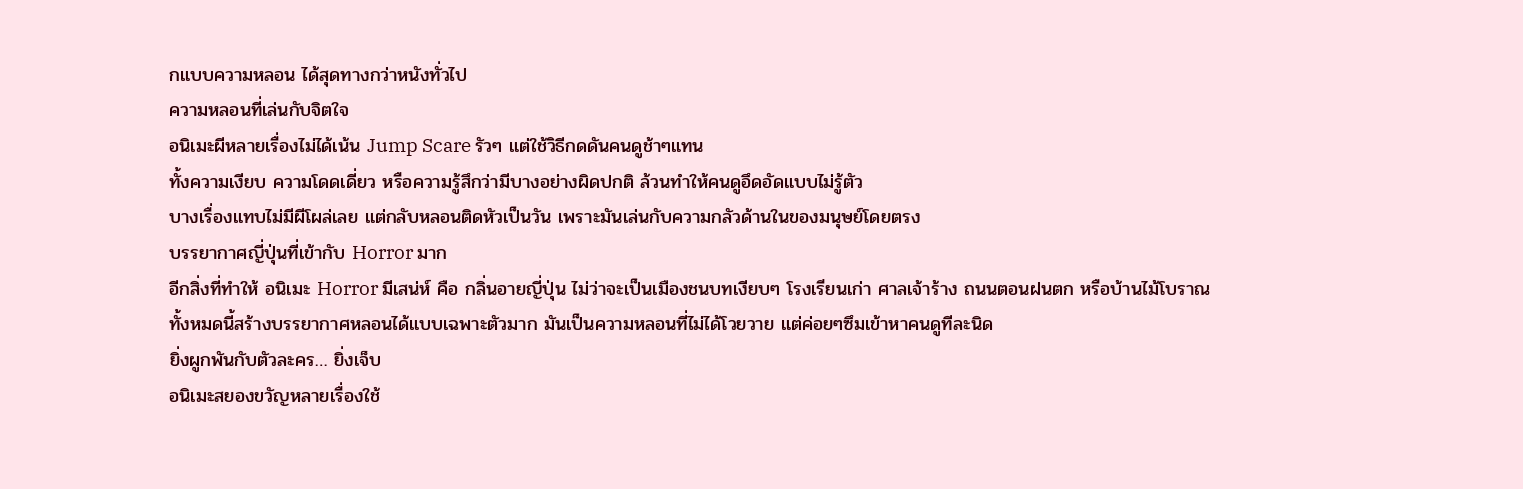กแบบความหลอน ได้สุดทางกว่าหนังทั่วไป
ความหลอนที่เล่นกับจิตใจ
อนิเมะผีหลายเรื่องไม่ได้เน้น Jump Scare รัวๆ แต่ใช้วิธีกดดันคนดูช้าๆแทน
ทั้งความเงียบ ความโดดเดี่ยว หรือความรู้สึกว่ามีบางอย่างผิดปกติ ล้วนทำให้คนดูอึดอัดแบบไม่รู้ตัว
บางเรื่องแทบไม่มีผีโผล่เลย แต่กลับหลอนติดหัวเป็นวัน เพราะมันเล่นกับความกลัวด้านในของมนุษย์โดยตรง
บรรยากาศญี่ปุ่นที่เข้ากับ Horror มาก
อีกสิ่งที่ทำให้ อนิเมะ Horror มีเสน่ห์ คือ กลิ่นอายญี่ปุ่น ไม่ว่าจะเป็นเมืองชนบทเงียบๆ โรงเรียนเก่า ศาลเจ้าร้าง ถนนตอนฝนตก หรือบ้านไม้โบราณ
ทั้งหมดนี้สร้างบรรยากาศหลอนได้แบบเฉพาะตัวมาก มันเป็นความหลอนที่ไม่ได้โวยวาย แต่ค่อยๆซึมเข้าหาคนดูทีละนิด
ยิ่งผูกพันกับตัวละคร… ยิ่งเจ็บ
อนิเมะสยองขวัญหลายเรื่องใช้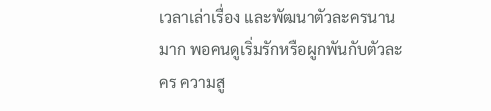เวลาเล่าเรื่อง และพัฒนาตัวละครนานมาก พอคนดูเริ่มรักหรือผูกพันกับตัวละคร ความสู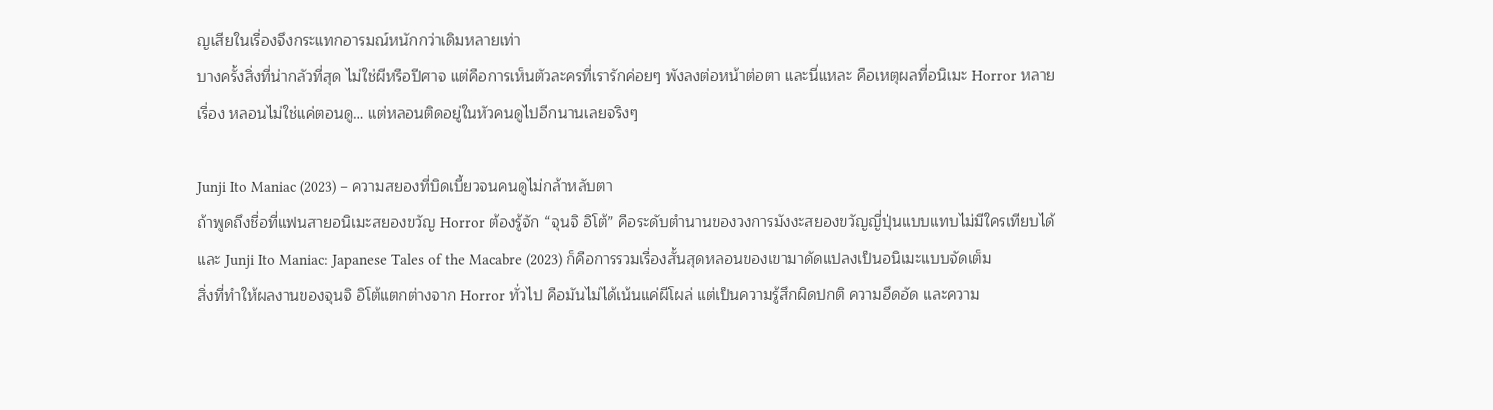ญเสียในเรื่องจึงกระแทกอารมณ์หนักกว่าเดิมหลายเท่า
บางครั้งสิ่งที่น่ากลัวที่สุด ไม่ใช่ผีหรือปีศาจ แต่คือการเห็นตัวละครที่เรารักค่อยๆ พังลงต่อหน้าต่อตา และนี่แหละ คือเหตุผลที่อนิเมะ Horror หลายเรื่อง หลอนไม่ใช่แค่ตอนดู… แต่หลอนติดอยู่ในหัวคนดูไปอีกนานเลยจริงๆ

Junji Ito Maniac (2023) – ความสยองที่บิดเบี้ยวจนคนดูไม่กล้าหลับตา
ถ้าพูดถึงชื่อที่แฟนสายอนิเมะสยองขวัญ Horror ต้องรู้จัก “จุนจิ อิโต้” คือระดับตำนานของวงการมังงะสยองขวัญญี่ปุ่นแบบแทบไม่มีใครเทียบได้ และ Junji Ito Maniac: Japanese Tales of the Macabre (2023) ก็คือการรวมเรื่องสั้นสุดหลอนของเขามาดัดแปลงเป็นอนิเมะแบบจัดเต็ม
สิ่งที่ทำให้ผลงานของจุนจิ อิโต้แตกต่างจาก Horror ทั่วไป คือมันไม่ได้เน้นแค่ผีโผล่ แต่เป็นความรู้สึกผิดปกติ ความอึดอัด และความ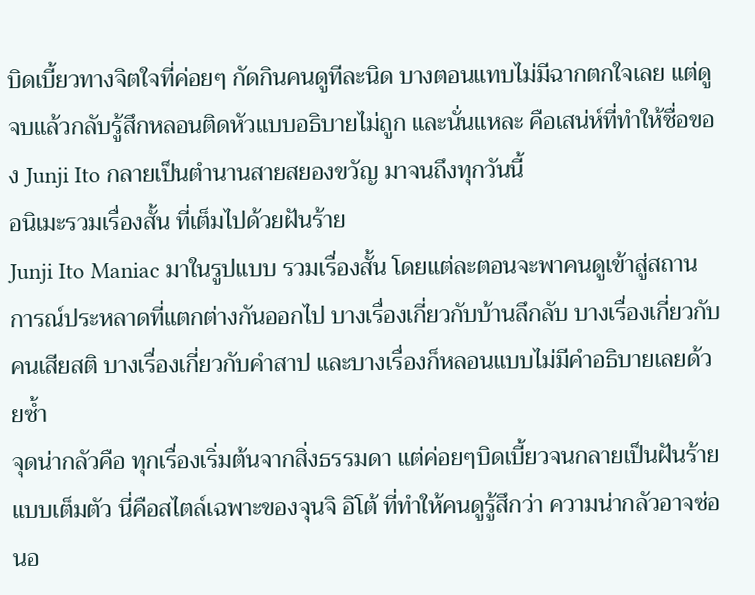บิดเบี้ยวทางจิตใจที่ค่อยๆ กัดกินคนดูทีละนิด บางตอนแทบไม่มีฉากตกใจเลย แต่ดูจบแล้วกลับรู้สึกหลอนติดหัวแบบอธิบายไม่ถูก และนั่นแหละ คือเสน่ห์ที่ทำให้ชื่อของ Junji Ito กลายเป็นตำนานสายสยองขวัญ มาจนถึงทุกวันนี้
อนิเมะรวมเรื่องสั้น ที่เต็มไปด้วยฝันร้าย
Junji Ito Maniac มาในรูปแบบ รวมเรื่องสั้น โดยแต่ละตอนจะพาคนดูเข้าสู่สถานการณ์ประหลาดที่แตกต่างกันออกไป บางเรื่องเกี่ยวกับบ้านลึกลับ บางเรื่องเกี่ยวกับคนเสียสติ บางเรื่องเกี่ยวกับคำสาป และบางเรื่องก็หลอนแบบไม่มีคำอธิบายเลยด้วยซ้ำ
จุดน่ากลัวคือ ทุกเรื่องเริ่มต้นจากสิ่งธรรมดา แต่ค่อยๆบิดเบี้ยวจนกลายเป็นฝันร้ายแบบเต็มตัว นี่คือสไตล์เฉพาะของจุนจิ อิโต้ ที่ทำให้คนดูรู้สึกว่า ความน่ากลัวอาจซ่อนอ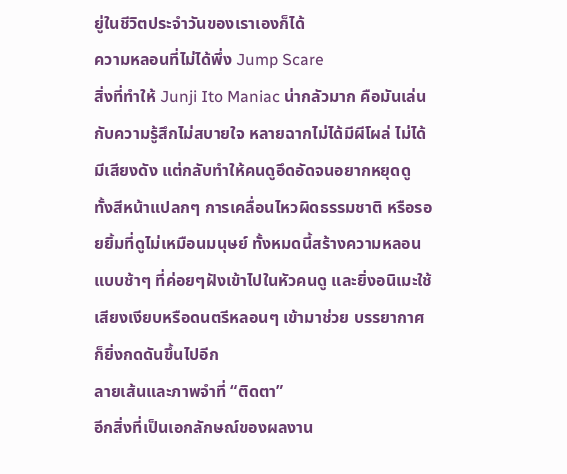ยู่ในชีวิตประจำวันของเราเองก็ได้
ความหลอนที่ไม่ได้พึ่ง Jump Scare
สิ่งที่ทำให้ Junji Ito Maniac น่ากลัวมาก คือมันเล่นกับความรู้สึกไม่สบายใจ หลายฉากไม่ได้มีผีโผล่ ไม่ได้มีเสียงดัง แต่กลับทำให้คนดูอึดอัดจนอยากหยุดดู
ทั้งสีหน้าแปลกๆ การเคลื่อนไหวผิดธรรมชาติ หรือรอยยิ้มที่ดูไม่เหมือนมนุษย์ ทั้งหมดนี้สร้างความหลอนแบบช้าๆ ที่ค่อยๆฝังเข้าไปในหัวคนดู และยิ่งอนิเมะใช้เสียงเงียบหรือดนตรีหลอนๆ เข้ามาช่วย บรรยากาศก็ยิ่งกดดันขึ้นไปอีก
ลายเส้นและภาพจำที่ “ติดตา”
อีกสิ่งที่เป็นเอกลักษณ์ของผลงาน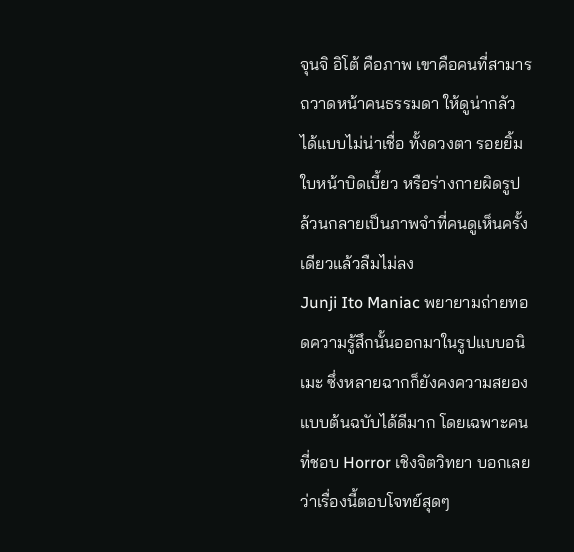จุนจิ อิโต้ คือภาพ เขาคือคนที่สามารถวาดหน้าคนธรรมดา ให้ดูน่ากลัวได้แบบไม่น่าเชื่อ ทั้งดวงตา รอยยิ้ม ใบหน้าบิดเบี้ยว หรือร่างกายผิดรูป ล้วนกลายเป็นภาพจำที่คนดูเห็นครั้งเดียวแล้วลืมไม่ลง
Junji Ito Maniac พยายามถ่ายทอดความรู้สึกนั้นออกมาในรูปแบบอนิเมะ ซึ่งหลายฉากก็ยังคงความสยองแบบต้นฉบับได้ดีมาก โดยเฉพาะคนที่ชอบ Horror เชิงจิตวิทยา บอกเลยว่าเรื่องนี้ตอบโจทย์สุดๆ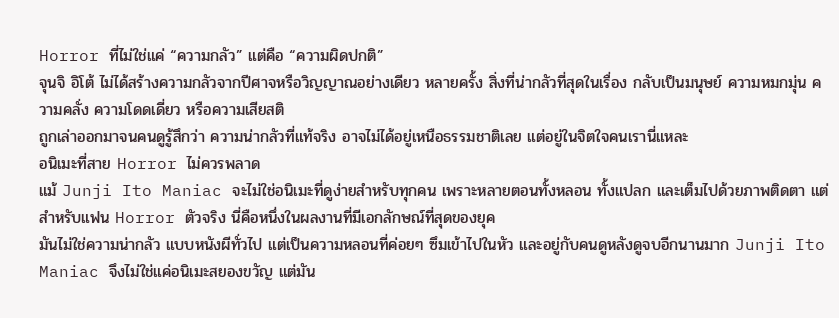Horror ที่ไม่ใช่แค่ “ความกลัว” แต่คือ “ความผิดปกติ”
จุนจิ อิโต้ ไม่ได้สร้างความกลัวจากปีศาจหรือวิญญาณอย่างเดียว หลายครั้ง สิ่งที่น่ากลัวที่สุดในเรื่อง กลับเป็นมนุษย์ ความหมกมุ่น ความคลั่ง ความโดดเดี่ยว หรือความเสียสติ
ถูกเล่าออกมาจนคนดูรู้สึกว่า ความน่ากลัวที่แท้จริง อาจไม่ได้อยู่เหนือธรรมชาติเลย แต่อยู่ในจิตใจคนเรานี่แหละ
อนิเมะที่สาย Horror ไม่ควรพลาด
แม้ Junji Ito Maniac จะไม่ใช่อนิเมะที่ดูง่ายสำหรับทุกคน เพราะหลายตอนทั้งหลอน ทั้งแปลก และเต็มไปด้วยภาพติดตา แต่สำหรับแฟน Horror ตัวจริง นี่คือหนึ่งในผลงานที่มีเอกลักษณ์ที่สุดของยุค
มันไม่ใช่ความน่ากลัว แบบหนังผีทั่วไป แต่เป็นความหลอนที่ค่อยๆ ซึมเข้าไปในหัว และอยู่กับคนดูหลังดูจบอีกนานมาก Junji Ito Maniac จึงไม่ใช่แค่อนิเมะสยองขวัญ แต่มัน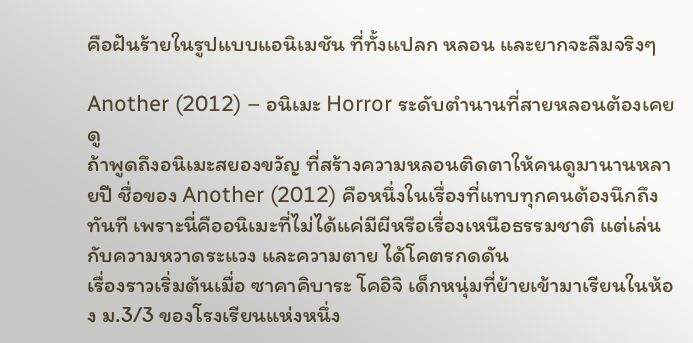คือฝันร้ายในรูปแบบแอนิเมชัน ที่ทั้งแปลก หลอน และยากจะลืมจริงๆ

Another (2012) – อนิเมะ Horror ระดับตำนานที่สายหลอนต้องเคยดู
ถ้าพูดถึงอนิเมะสยองขวัญ ที่สร้างความหลอนติดตาให้คนดูมานานหลายปี ชื่อของ Another (2012) คือหนึ่งในเรื่องที่แทบทุกคนต้องนึกถึงทันที เพราะนี่คืออนิเมะที่ไม่ได้แค่มีผีหรือเรื่องเหนือธรรมชาติ แต่เล่นกับความหวาดระแวง และความตาย ได้โคตรกดดัน
เรื่องราวเริ่มต้นเมื่อ ซาคาคิบาระ โคอิจิ เด็กหนุ่มที่ย้ายเข้ามาเรียนในห้อง ม.3/3 ของโรงเรียนแห่งหนึ่ง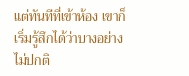แต่ทันทีที่เข้าห้อง เขาก็เริ่มรู้สึกได้ว่าบางอย่างไม่ปกติ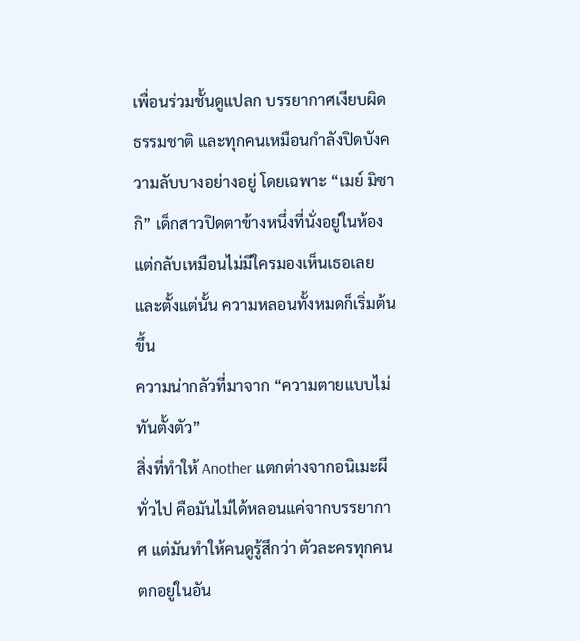เพื่อนร่วมชั้นดูแปลก บรรยากาศเงียบผิดธรรมชาติ และทุกคนเหมือนกำลังปิดบังความลับบางอย่างอยู่ โดยเฉพาะ “เมย์ มิซากิ” เด็กสาวปิดตาข้างหนึ่งที่นั่งอยู่ในห้อง แต่กลับเหมือนไม่มีใครมองเห็นเธอเลย และตั้งแต่นั้น ความหลอนทั้งหมดก็เริ่มต้นขึ้น
ความน่ากลัวที่มาจาก “ความตายแบบไม่ทันตั้งตัว”
สิ่งที่ทำให้ Another แตกต่างจากอนิเมะผีทั่วไป คือมันไม่ได้หลอนแค่จากบรรยากาศ แต่มันทำให้คนดูรู้สึกว่า ตัวละครทุกคนตกอยู่ในอัน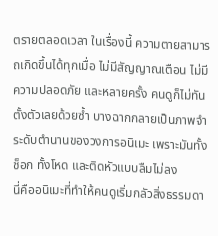ตรายตลอดเวลา ในเรื่องนี้ ความตายสามารถเกิดขึ้นได้ทุกเมื่อ ไม่มีสัญญาณเตือน ไม่มีความปลอดภัย และหลายครั้ง คนดูก็ไม่ทันตั้งตัวเลยด้วยซ้ำ บางฉากกลายเป็นภาพจำระดับตำนานของวงการอนิเมะ เพราะมันทั้งช็อก ทั้งโหด และติดหัวแบบลืมไม่ลง
นี่คืออนิเมะที่ทำให้คนดูเริ่มกลัวสิ่งธรรมดา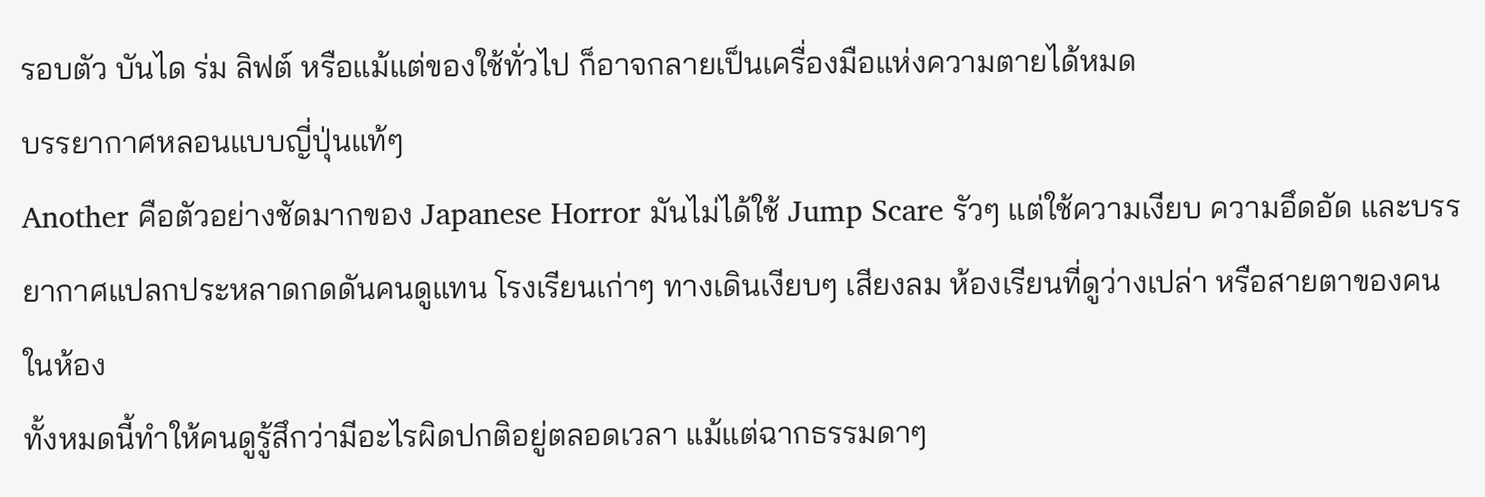รอบตัว บันได ร่ม ลิฟต์ หรือแม้แต่ของใช้ทั่วไป ก็อาจกลายเป็นเครื่องมือแห่งความตายได้หมด
บรรยากาศหลอนแบบญี่ปุ่นแท้ๆ
Another คือตัวอย่างชัดมากของ Japanese Horror มันไม่ได้ใช้ Jump Scare รัวๆ แต่ใช้ความเงียบ ความอึดอัด และบรรยากาศแปลกประหลาดกดดันคนดูแทน โรงเรียนเก่าๆ ทางเดินเงียบๆ เสียงลม ห้องเรียนที่ดูว่างเปล่า หรือสายตาของคนในห้อง
ทั้งหมดนี้ทำให้คนดูรู้สึกว่ามีอะไรผิดปกติอยู่ตลอดเวลา แม้แต่ฉากธรรมดาๆ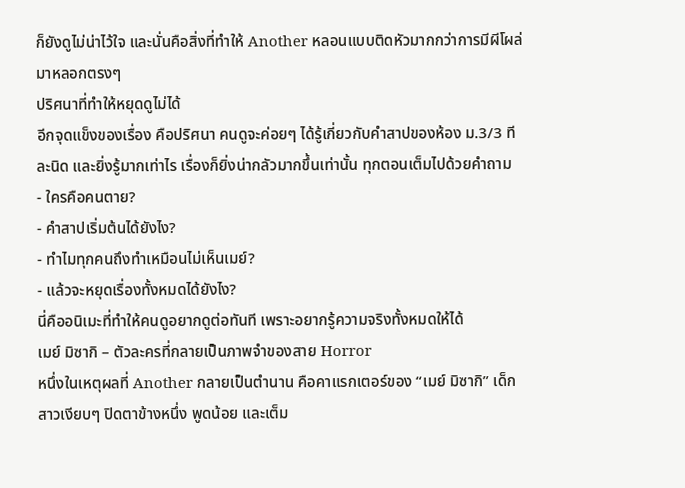ก็ยังดูไม่น่าไว้ใจ และนั่นคือสิ่งที่ทำให้ Another หลอนแบบติดหัวมากกว่าการมีผีโผล่มาหลอกตรงๆ
ปริศนาที่ทำให้หยุดดูไม่ได้
อีกจุดแข็งของเรื่อง คือปริศนา คนดูจะค่อยๆ ได้รู้เกี่ยวกับคำสาปของห้อง ม.3/3 ทีละนิด และยิ่งรู้มากเท่าไร เรื่องก็ยิ่งน่ากลัวมากขึ้นเท่านั้น ทุกตอนเต็มไปด้วยคำถาม
- ใครคือคนตาย?
- คำสาปเริ่มต้นได้ยังไง?
- ทำไมทุกคนถึงทำเหมือนไม่เห็นเมย์?
- แล้วจะหยุดเรื่องทั้งหมดได้ยังไง?
นี่คืออนิเมะที่ทำให้คนดูอยากดูต่อทันที เพราะอยากรู้ความจริงทั้งหมดให้ได้
เมย์ มิซากิ – ตัวละครที่กลายเป็นภาพจำของสาย Horror
หนึ่งในเหตุผลที่ Another กลายเป็นตำนาน คือคาแรกเตอร์ของ “เมย์ มิซากิ” เด็กสาวเงียบๆ ปิดตาข้างหนึ่ง พูดน้อย และเต็ม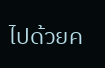ไปด้วยค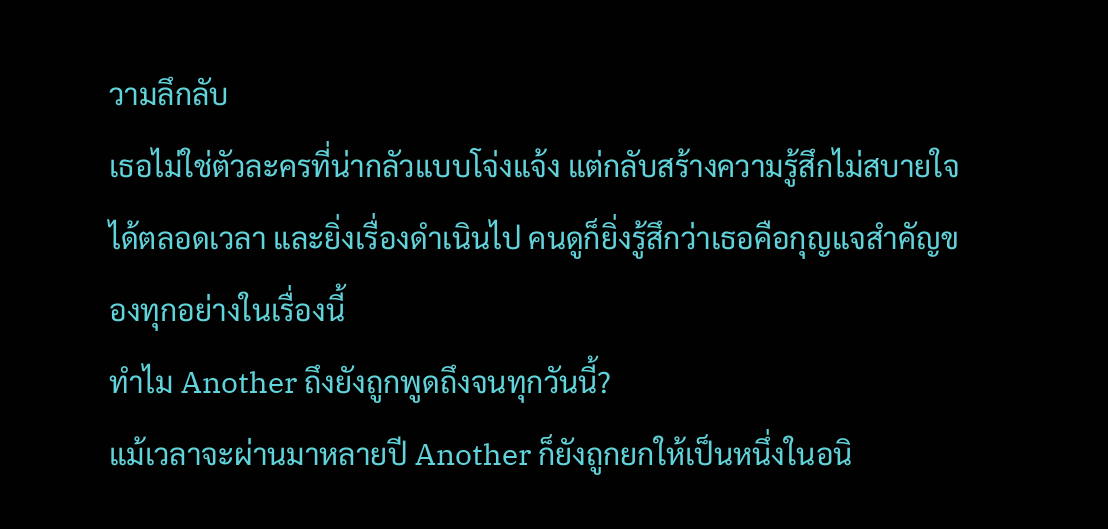วามลึกลับ
เธอไม่ใช่ตัวละครที่น่ากลัวแบบโจ่งแจ้ง แต่กลับสร้างความรู้สึกไม่สบายใจ ได้ตลอดเวลา และยิ่งเรื่องดำเนินไป คนดูก็ยิ่งรู้สึกว่าเธอคือกุญแจสำคัญของทุกอย่างในเรื่องนี้
ทำไม Another ถึงยังถูกพูดถึงจนทุกวันนี้?
แม้เวลาจะผ่านมาหลายปี Another ก็ยังถูกยกให้เป็นหนึ่งในอนิ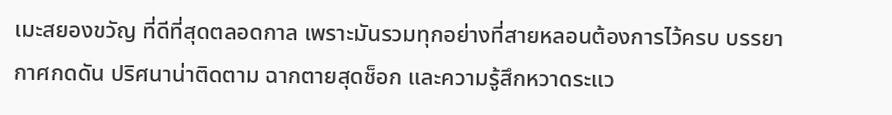เมะสยองขวัญ ที่ดีที่สุดตลอดกาล เพราะมันรวมทุกอย่างที่สายหลอนต้องการไว้ครบ บรรยากาศกดดัน ปริศนาน่าติดตาม ฉากตายสุดช็อก และความรู้สึกหวาดระแว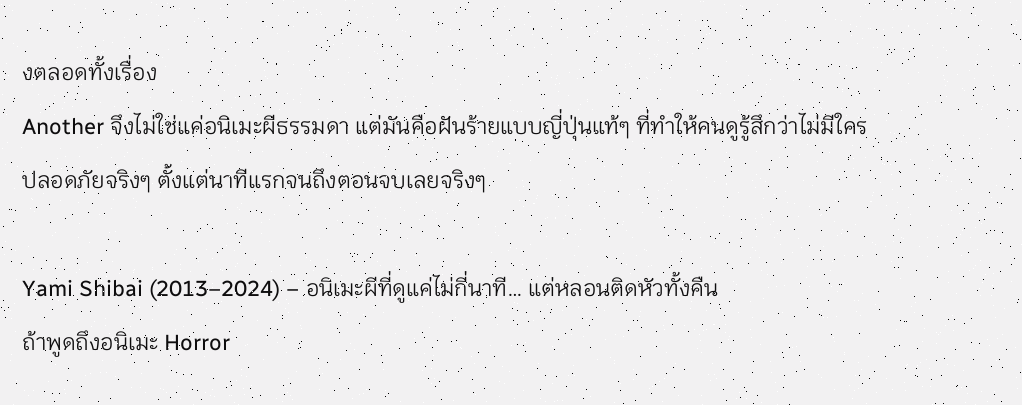งตลอดทั้งเรื่อง
Another จึงไม่ใช่แค่อนิเมะผีธรรมดา แต่มันคือฝันร้ายแบบญี่ปุ่นแท้ๆ ที่ทำให้คนดูรู้สึกว่าไม่มีใครปลอดภัยจริงๆ ตั้งแต่นาทีแรกจนถึงตอนจบเลยจริงๆ

Yami Shibai (2013–2024) – อนิเมะผีที่ดูแค่ไม่กี่นาที… แต่หลอนติดหัวทั้งคืน
ถ้าพูดถึงอนิเมะ Horror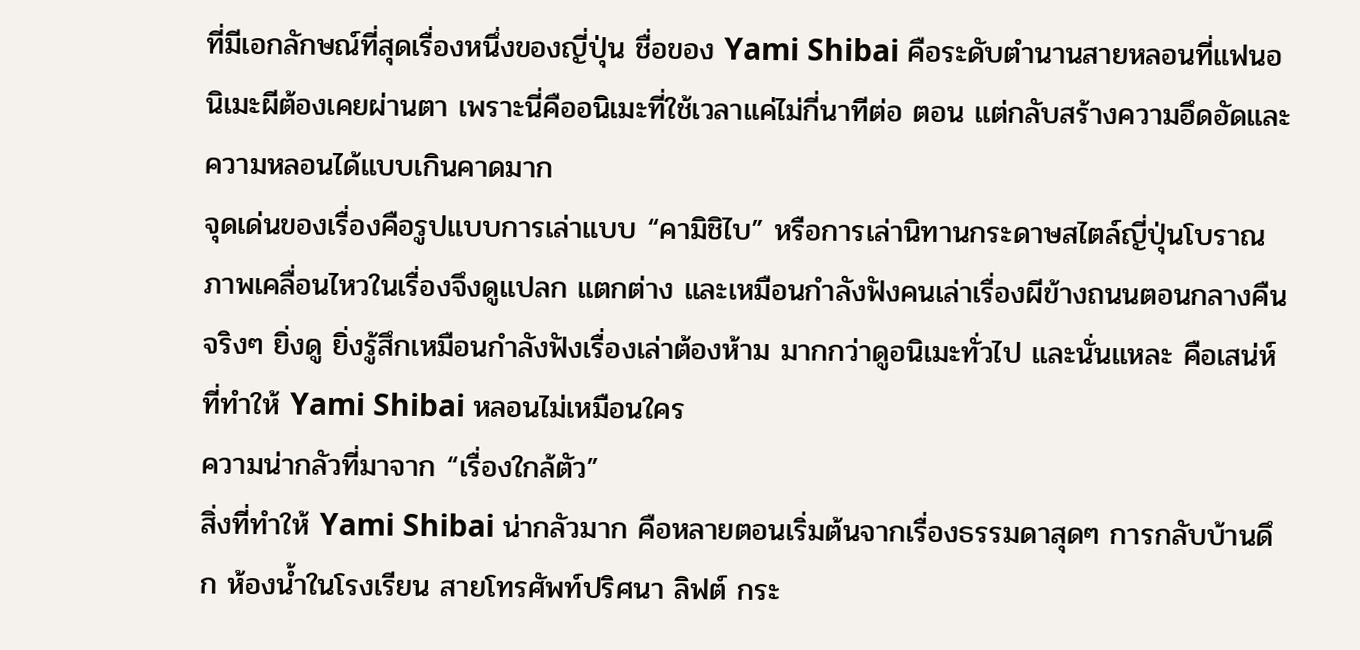ที่มีเอกลักษณ์ที่สุดเรื่องหนึ่งของญี่ปุ่น ชื่อของ Yami Shibai คือระดับตำนานสายหลอนที่แฟนอนิเมะผีต้องเคยผ่านตา เพราะนี่คืออนิเมะที่ใช้เวลาแค่ไม่กี่นาทีต่อ ตอน แต่กลับสร้างความอึดอัดและความหลอนได้แบบเกินคาดมาก
จุดเด่นของเรื่องคือรูปแบบการเล่าแบบ “คามิชิไบ” หรือการเล่านิทานกระดาษสไตล์ญี่ปุ่นโบราณ ภาพเคลื่อนไหวในเรื่องจึงดูแปลก แตกต่าง และเหมือนกำลังฟังคนเล่าเรื่องผีข้างถนนตอนกลางคืนจริงๆ ยิ่งดู ยิ่งรู้สึกเหมือนกำลังฟังเรื่องเล่าต้องห้าม มากกว่าดูอนิเมะทั่วไป และนั่นแหละ คือเสน่ห์ที่ทำให้ Yami Shibai หลอนไม่เหมือนใคร
ความน่ากลัวที่มาจาก “เรื่องใกล้ตัว”
สิ่งที่ทำให้ Yami Shibai น่ากลัวมาก คือหลายตอนเริ่มต้นจากเรื่องธรรมดาสุดๆ การกลับบ้านดึก ห้องน้ำในโรงเรียน สายโทรศัพท์ปริศนา ลิฟต์ กระ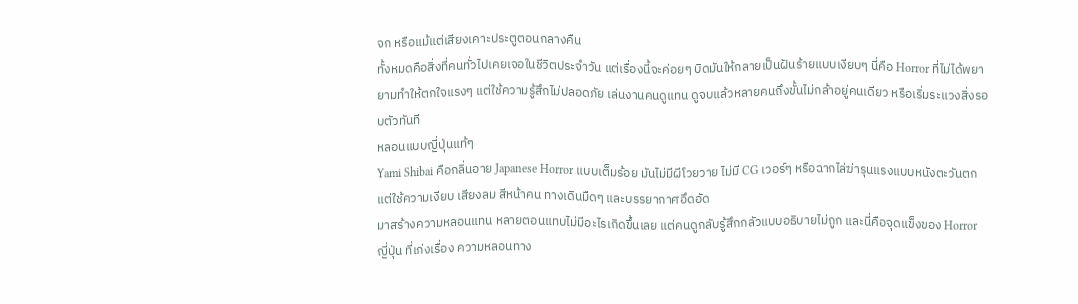จก หรือแม้แต่เสียงเคาะประตูตอนกลางคืน
ทั้งหมดคือสิ่งที่คนทั่วไปเคยเจอในชีวิตประจำวัน แต่เรื่องนี้จะค่อยๆ บิดมันให้กลายเป็นฝันร้ายแบบเงียบๆ นี่คือ Horror ที่ไม่ได้พยายามทำให้ตกใจแรงๆ แต่ใช้ความรู้สึกไม่ปลอดภัย เล่นงานคนดูแทน ดูจบแล้วหลายคนถึงขั้นไม่กล้าอยู่คนเดียว หรือเริ่มระแวงสิ่งรอบตัวทันที
หลอนแบบญี่ปุ่นแท้ๆ
Yami Shibai คือกลิ่นอาย Japanese Horror แบบเต็มร้อย มันไม่มีผีโวยวาย ไม่มี CG เวอร์ๆ หรือฉากไล่ฆ่ารุนแรงแบบหนังตะวันตก แต่ใช้ความเงียบ เสียงลม สีหน้าคน ทางเดินมืดๆ และบรรยากาศอึดอัด
มาสร้างความหลอนแทน หลายตอนแทบไม่มีอะไรเกิดขึ้นเลย แต่คนดูกลับรู้สึกกลัวแบบอธิบายไม่ถูก และนี่คือจุดแข็งของ Horror ญี่ปุ่น ที่เก่งเรื่อง ความหลอนทาง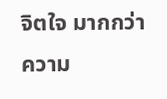จิตใจ มากกว่าความ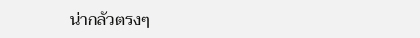น่ากลัวตรงๆ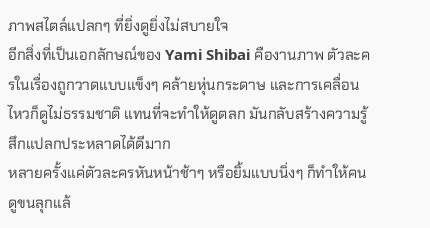ภาพสไตล์แปลกๆ ที่ยิ่งดูยิ่งไม่สบายใจ
อีกสิ่งที่เป็นเอกลักษณ์ของ Yami Shibai คืองานภาพ ตัวละครในเรื่องถูกวาดแบบแข็งๆ คล้ายหุ่นกระดาษ และการเคลื่อนไหวก็ดูไม่ธรรมชาติ แทนที่จะทำให้ดูตลก มันกลับสร้างความรู้สึกแปลกประหลาดได้ดีมาก
หลายครั้งแค่ตัวละครหันหน้าช้าๆ หรือยิ้มแบบนิ่งๆ ก็ทำให้คนดูขนลุกแล้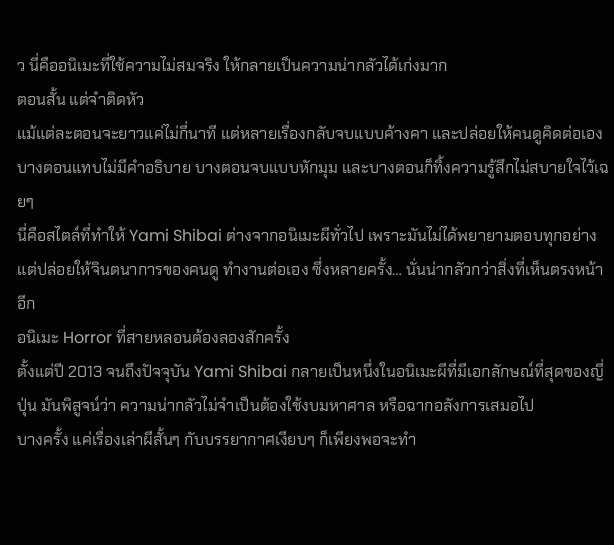ว นี่คืออนิเมะที่ใช้ความไม่สมจริง ให้กลายเป็นความน่ากลัวได้เก่งมาก
ตอนสั้น แต่จำติดหัว
แม้แต่ละตอนจะยาวแค่ไม่กี่นาที แต่หลายเรื่องกลับจบแบบค้างคา และปล่อยให้คนดูคิดต่อเอง บางตอนแทบไม่มีคำอธิบาย บางตอนจบแบบหักมุม และบางตอนก็ทิ้งความรู้สึกไม่สบายใจไว้เฉยๆ
นี่คือสไตล์ที่ทำให้ Yami Shibai ต่างจากอนิเมะผีทั่วไป เพราะมันไม่ได้พยายามตอบทุกอย่าง แต่ปล่อยให้จินตนาการของคนดู ทำงานต่อเอง ซึ่งหลายครั้ง… นั่นน่ากลัวกว่าสิ่งที่เห็นตรงหน้าอีก
อนิเมะ Horror ที่สายหลอนต้องลองสักครั้ง
ตั้งแต่ปี 2013 จนถึงปัจจุบัน Yami Shibai กลายเป็นหนึ่งในอนิเมะผีที่มีเอกลักษณ์ที่สุดของญี่ปุ่น มันพิสูจน์ว่า ความน่ากลัวไม่จำเป็นต้องใช้งบมหาศาล หรือฉากอลังการเสมอไป
บางครั้ง แค่เรื่องเล่าผีสั้นๆ กับบรรยากาศเงียบๆ ก็เพียงพอจะทำ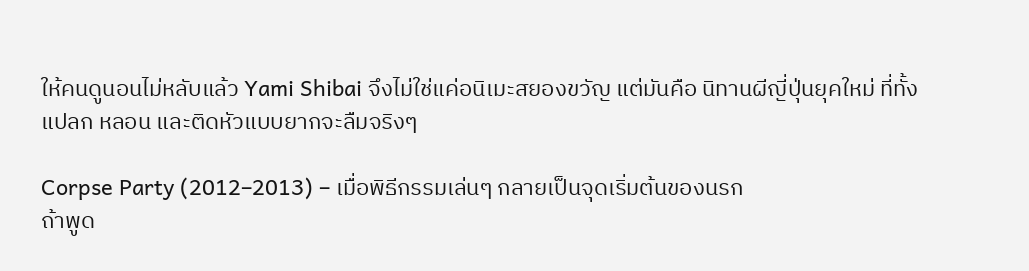ให้คนดูนอนไม่หลับแล้ว Yami Shibai จึงไม่ใช่แค่อนิเมะสยองขวัญ แต่มันคือ นิทานผีญี่ปุ่นยุคใหม่ ที่ทั้งแปลก หลอน และติดหัวแบบยากจะลืมจริงๆ

Corpse Party (2012–2013) – เมื่อพิธีกรรมเล่นๆ กลายเป็นจุดเริ่มต้นของนรก
ถ้าพูด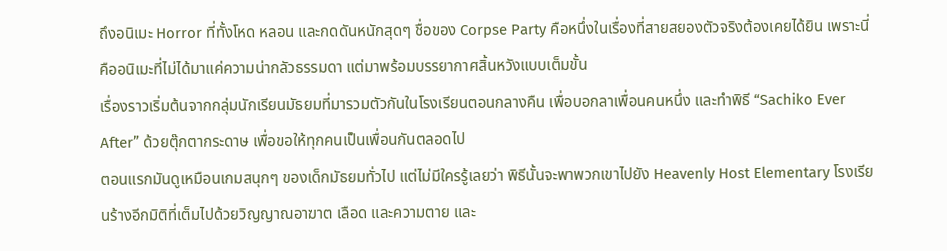ถึงอนิเมะ Horror ที่ทั้งโหด หลอน และกดดันหนักสุดๆ ชื่อของ Corpse Party คือหนึ่งในเรื่องที่สายสยองตัวจริงต้องเคยได้ยิน เพราะนี่คืออนิเมะที่ไม่ได้มาแค่ความน่ากลัวธรรมดา แต่มาพร้อมบรรยากาศสิ้นหวังแบบเต็มขั้น
เรื่องราวเริ่มต้นจากกลุ่มนักเรียนมัธยมที่มารวมตัวกันในโรงเรียนตอนกลางคืน เพื่อบอกลาเพื่อนคนหนึ่ง และทำพิธี “Sachiko Ever After” ด้วยตุ๊กตากระดาษ เพื่อขอให้ทุกคนเป็นเพื่อนกันตลอดไป
ตอนแรกมันดูเหมือนเกมสนุกๆ ของเด็กมัธยมทั่วไป แต่ไม่มีใครรู้เลยว่า พิธีนั้นจะพาพวกเขาไปยัง Heavenly Host Elementary โรงเรียนร้างอีกมิติที่เต็มไปด้วยวิญญาณอาฆาต เลือด และความตาย และ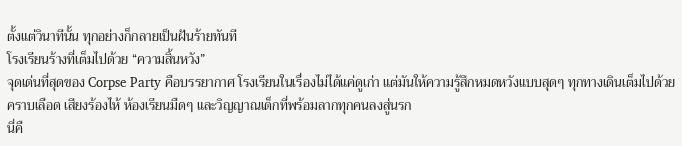ตั้งแต่วินาทีนั้น ทุกอย่างก็กลายเป็นฝันร้ายทันที
โรงเรียนร้างที่เต็มไปด้วย “ความสิ้นหวัง”
จุดเด่นที่สุดของ Corpse Party คือบรรยากาศ โรงเรียนในเรื่องไม่ได้แค่ดูเก่า แต่มันให้ความรู้สึกหมดหวังแบบสุดๆ ทุกทางเดินเต็มไปด้วย คราบเลือด เสียงร้องไห้ ห้องเรียนมืดๆ และวิญญาณเด็กที่พร้อมลากทุกคนลงสู่นรก
นี่คื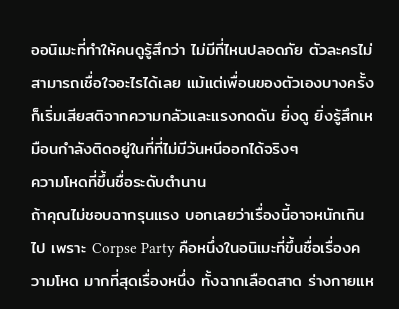ออนิเมะที่ทำให้คนดูรู้สึกว่า ไม่มีที่ไหนปลอดภัย ตัวละครไม่สามารถเชื่อใจอะไรได้เลย แม้แต่เพื่อนของตัวเองบางครั้งก็เริ่มเสียสติจากความกลัวและแรงกดดัน ยิ่งดู ยิ่งรู้สึกเหมือนกำลังติดอยู่ในที่ที่ไม่มีวันหนีออกได้จริงๆ
ความโหดที่ขึ้นชื่อระดับตำนาน
ถ้าคุณไม่ชอบฉากรุนแรง บอกเลยว่าเรื่องนี้อาจหนักเกินไป เพราะ Corpse Party คือหนึ่งในอนิเมะที่ขึ้นชื่อเรื่องความโหด มากที่สุดเรื่องหนึ่ง ทั้งฉากเลือดสาด ร่างกายแห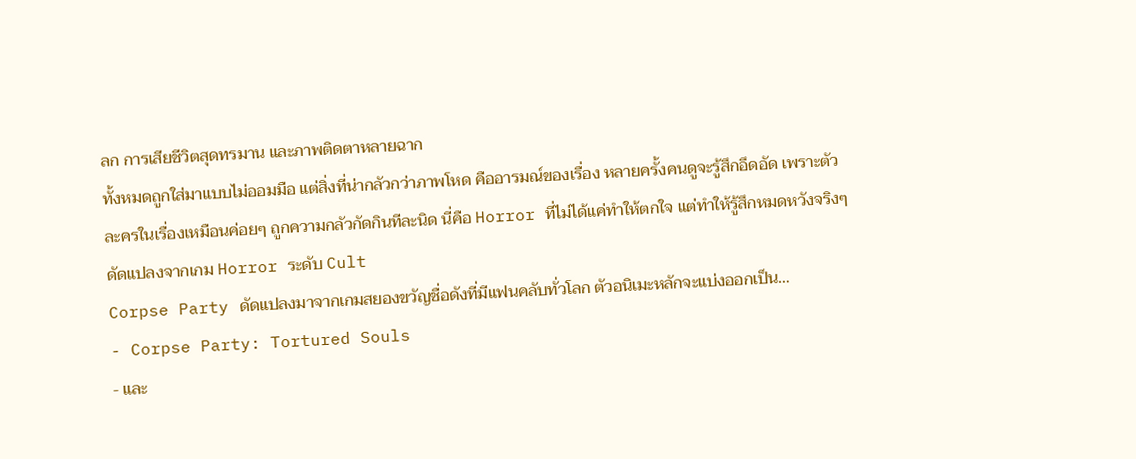ลก การเสียชีวิตสุดทรมาน และภาพติดตาหลายฉาก
ทั้งหมดถูกใส่มาแบบไม่ออมมือ แต่สิ่งที่น่ากลัวกว่าภาพโหด คืออารมณ์ของเรื่อง หลายครั้งคนดูจะรู้สึกอึดอัด เพราะตัวละครในเรื่องเหมือนค่อยๆ ถูกความกลัวกัดกินทีละนิด นี่คือ Horror ที่ไม่ได้แค่ทำให้ตกใจ แต่ทำให้รู้สึกหมดหวังจริงๆ
ดัดแปลงจากเกม Horror ระดับ Cult
Corpse Party ดัดแปลงมาจากเกมสยองขวัญชื่อดังที่มีแฟนคลับทั่วโลก ตัวอนิเมะหลักจะแบ่งออกเป็น…
- Corpse Party: Tortured Souls
- และ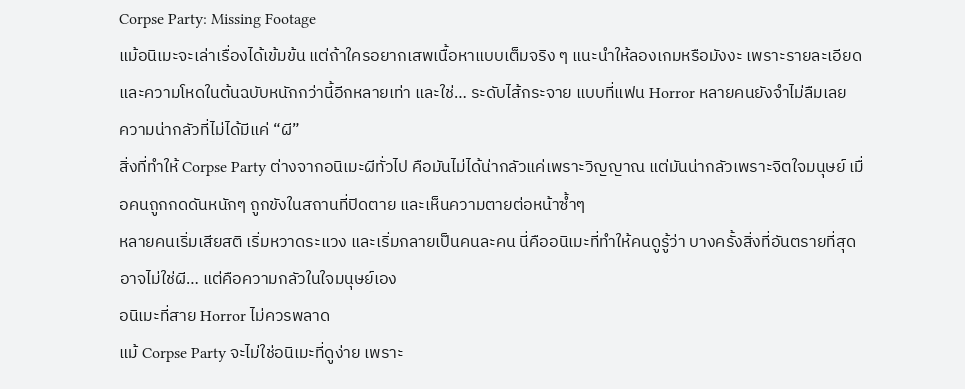Corpse Party: Missing Footage
แม้อนิเมะจะเล่าเรื่องได้เข้มข้น แต่ถ้าใครอยากเสพเนื้อหาแบบเต็มจริง ๆ แนะนำให้ลองเกมหรือมังงะ เพราะรายละเอียดและความโหดในต้นฉบับหนักกว่านี้อีกหลายเท่า และใช่… ระดับไส้กระจาย แบบที่แฟน Horror หลายคนยังจำไม่ลืมเลย
ความน่ากลัวที่ไม่ได้มีแค่ “ผี”
สิ่งที่ทำให้ Corpse Party ต่างจากอนิเมะผีทั่วไป คือมันไม่ได้น่ากลัวแค่เพราะวิญญาณ แต่มันน่ากลัวเพราะจิตใจมนุษย์ เมื่อคนถูกกดดันหนักๆ ถูกขังในสถานที่ปิดตาย และเห็นความตายต่อหน้าซ้ำๆ
หลายคนเริ่มเสียสติ เริ่มหวาดระแวง และเริ่มกลายเป็นคนละคน นี่คืออนิเมะที่ทำให้คนดูรู้ว่า บางครั้งสิ่งที่อันตรายที่สุด อาจไม่ใช่ผี… แต่คือความกลัวในใจมนุษย์เอง
อนิเมะที่สาย Horror ไม่ควรพลาด
แม้ Corpse Party จะไม่ใช่อนิเมะที่ดูง่าย เพราะ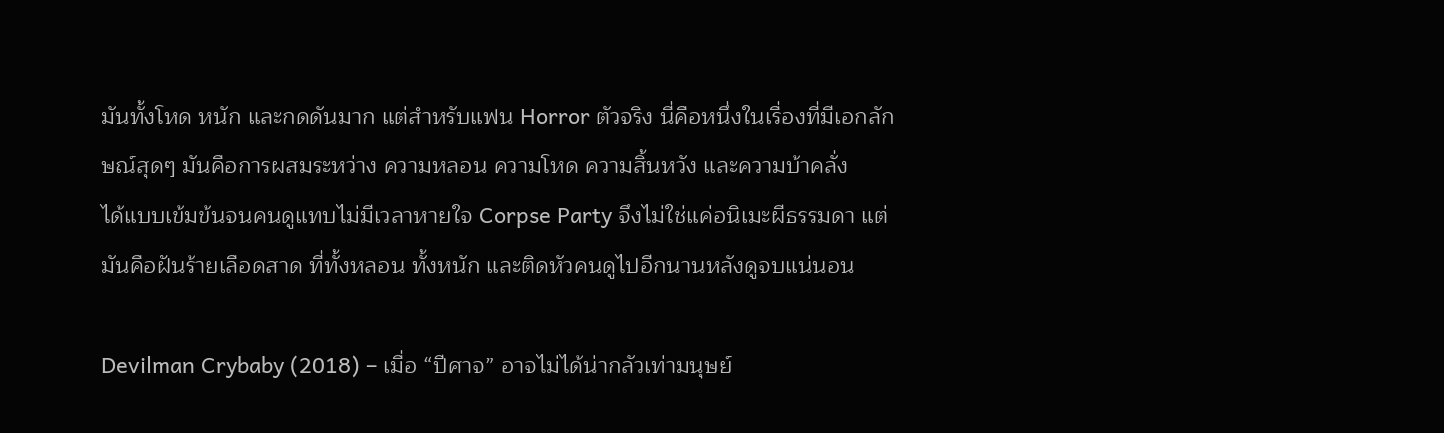มันทั้งโหด หนัก และกดดันมาก แต่สำหรับแฟน Horror ตัวจริง นี่คือหนึ่งในเรื่องที่มีเอกลักษณ์สุดๆ มันคือการผสมระหว่าง ความหลอน ความโหด ความสิ้นหวัง และความบ้าคลั่ง
ได้แบบเข้มข้นจนคนดูแทบไม่มีเวลาหายใจ Corpse Party จึงไม่ใช่แค่อนิเมะผีธรรมดา แต่มันคือฝันร้ายเลือดสาด ที่ทั้งหลอน ทั้งหนัก และติดหัวคนดูไปอีกนานหลังดูจบแน่นอน

Devilman Crybaby (2018) – เมื่อ “ปีศาจ” อาจไม่ได้น่ากลัวเท่ามนุษย์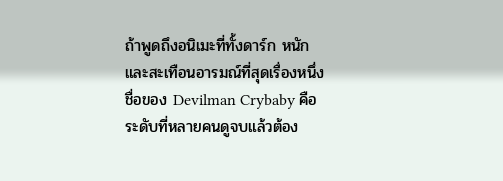ถ้าพูดถึงอนิเมะที่ทั้งดาร์ก หนัก และสะเทือนอารมณ์ที่สุดเรื่องหนึ่ง ชื่อของ Devilman Crybaby คือระดับที่หลายคนดูจบแล้วต้อง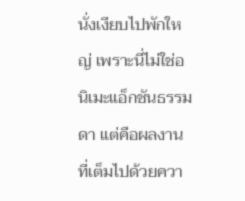นั่งเงียบไปพักใหญ่ เพราะนี่ไม่ใช่อนิเมะแอ็กชันธรรมดา แต่คือผลงานที่เต็มไปด้วยควา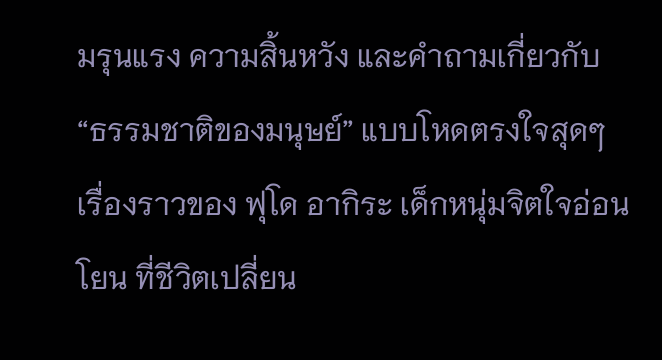มรุนแรง ความสิ้นหวัง และคำถามเกี่ยวกับ “ธรรมชาติของมนุษย์” แบบโหดตรงใจสุดๆ
เรื่องราวของ ฟุโด อากิระ เด็กหนุ่มจิตใจอ่อนโยน ที่ชีวิตเปลี่ยน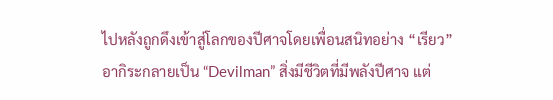ไปหลังถูกดึงเข้าสู่โลกของปีศาจโดยเพื่อนสนิทอย่าง “เรียว”
อากิระกลายเป็น “Devilman” สิ่งมีชีวิตที่มีพลังปีศาจ แต่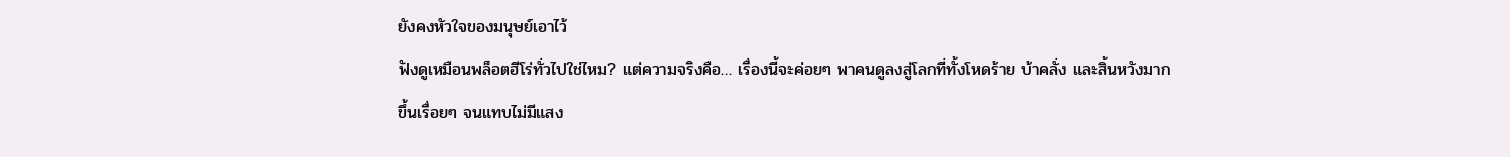ยังคงหัวใจของมนุษย์เอาไว้
ฟังดูเหมือนพล็อตฮีโร่ทั่วไปใช่ไหม? แต่ความจริงคือ… เรื่องนี้จะค่อยๆ พาคนดูลงสู่โลกที่ทั้งโหดร้าย บ้าคลั่ง และสิ้นหวังมากขึ้นเรื่อยๆ จนแทบไม่มีแสง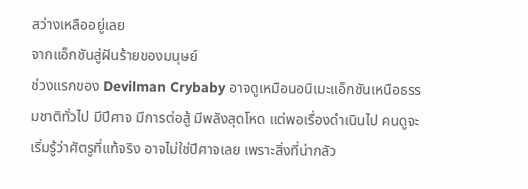สว่างเหลืออยู่เลย
จากแอ็กชันสู่ฝันร้ายของมนุษย์
ช่วงแรกของ Devilman Crybaby อาจดูเหมือนอนิเมะแอ็กชันเหนือธรรมชาติทั่วไป มีปีศาจ มีการต่อสู้ มีพลังสุดโหด แต่พอเรื่องดำเนินไป คนดูจะเริ่มรู้ว่าศัตรูที่แท้จริง อาจไม่ใช่ปีศาจเลย เพราะสิ่งที่น่ากลัว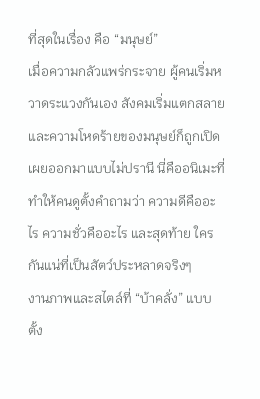ที่สุดในเรื่อง คือ “มนุษย์”
เมื่อความกลัวแพร่กระจาย ผู้คนเริ่มหวาดระแวงกันเอง สังคมเริ่มแตกสลาย และความโหดร้ายของมนุษย์ก็ถูกเปิดเผยออกมาแบบไม่ปรานี นี่คืออนิเมะที่ทำให้คนดูตั้งคำถามว่า ความดีคืออะไร ความชั่วคืออะไร และสุดท้าย ใครกันแน่ที่เป็นสัตว์ประหลาดจริงๆ
งานภาพและสไตล์ที่ “บ้าคลั่ง” แบบตั้ง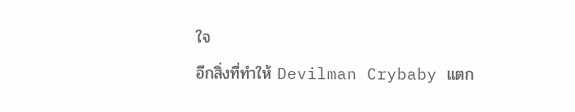ใจ
อีกสิ่งที่ทำให้ Devilman Crybaby แตก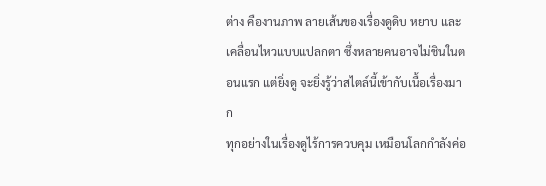ต่าง คืองานภาพ ลายเส้นของเรื่องดูดิบ หยาบ และเคลื่อนไหวแบบแปลกตา ซึ่งหลายคนอาจไม่ชินในตอนแรก แต่ยิ่งดู จะยิ่งรู้ว่าสไตล์นี้เข้ากับเนื้อเรื่องมาก
ทุกอย่างในเรื่องดูไร้การควบคุม เหมือนโลกกำลังค่อ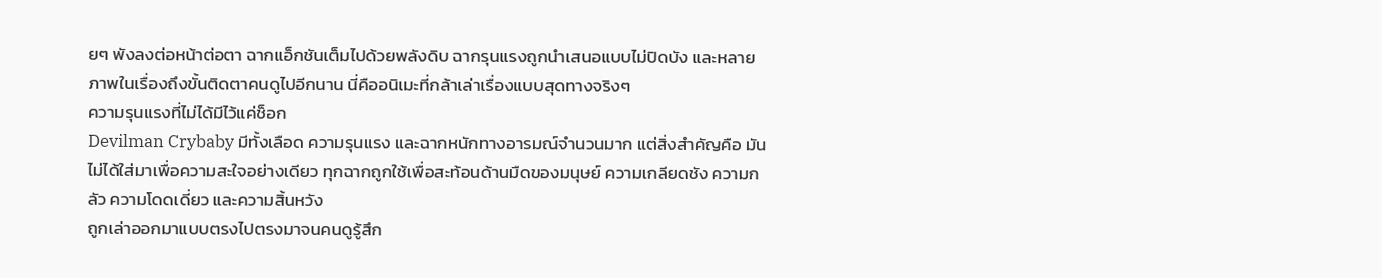ยๆ พังลงต่อหน้าต่อตา ฉากแอ็กชันเต็มไปด้วยพลังดิบ ฉากรุนแรงถูกนำเสนอแบบไม่ปิดบัง และหลายภาพในเรื่องถึงขั้นติดตาคนดูไปอีกนาน นี่คืออนิเมะที่กล้าเล่าเรื่องแบบสุดทางจริงๆ
ความรุนแรงที่ไม่ได้มีไว้แค่ช็อก
Devilman Crybaby มีทั้งเลือด ความรุนแรง และฉากหนักทางอารมณ์จำนวนมาก แต่สิ่งสำคัญคือ มันไม่ได้ใส่มาเพื่อความสะใจอย่างเดียว ทุกฉากถูกใช้เพื่อสะท้อนด้านมืดของมนุษย์ ความเกลียดชัง ความกลัว ความโดดเดี่ยว และความสิ้นหวัง
ถูกเล่าออกมาแบบตรงไปตรงมาจนคนดูรู้สึก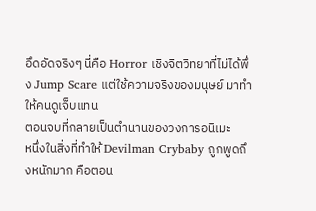อึดอัดจริงๆ นี่คือ Horror เชิงจิตวิทยาที่ไม่ได้พึ่ง Jump Scare แต่ใช้ความจริงของมนุษย์ มาทำให้คนดูเจ็บแทน
ตอนจบที่กลายเป็นตำนานของวงการอนิเมะ
หนึ่งในสิ่งที่ทำให้ Devilman Crybaby ถูกพูดถึงหนักมาก คือตอน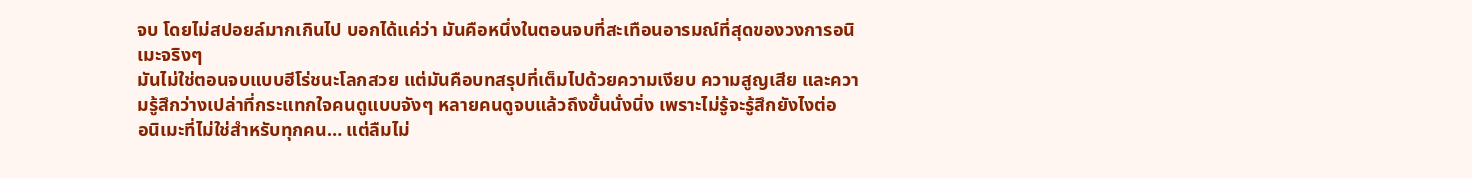จบ โดยไม่สปอยล์มากเกินไป บอกได้แค่ว่า มันคือหนึ่งในตอนจบที่สะเทือนอารมณ์ที่สุดของวงการอนิเมะจริงๆ
มันไม่ใช่ตอนจบแบบฮีโร่ชนะโลกสวย แต่มันคือบทสรุปที่เต็มไปด้วยความเงียบ ความสูญเสีย และความรู้สึกว่างเปล่าที่กระแทกใจคนดูแบบจังๆ หลายคนดูจบแล้วถึงขั้นนั่งนิ่ง เพราะไม่รู้จะรู้สึกยังไงต่อ
อนิเมะที่ไม่ใช่สำหรับทุกคน… แต่ลืมไม่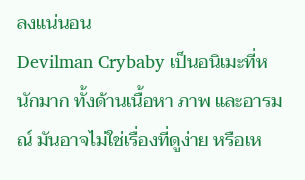ลงแน่นอน
Devilman Crybaby เป็นอนิเมะที่หนักมาก ทั้งด้านเนื้อหา ภาพ และอารมณ์ มันอาจไม่ใช่เรื่องที่ดูง่าย หรือเห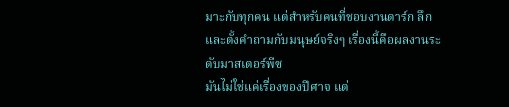มาะกับทุกคน แต่สำหรับคนที่ชอบงานดาร์ก ลึก และตั้งคำถามกับมนุษย์จริงๆ เรื่องนี้คือผลงานระดับมาสเตอร์พีซ
มันไม่ใช่แค่เรื่องของปีศาจ แต่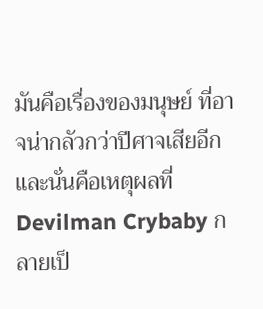มันคือเรื่องของมนุษย์ ที่อาจน่ากลัวกว่าปีศาจเสียอีก และนั่นคือเหตุผลที่ Devilman Crybaby กลายเป็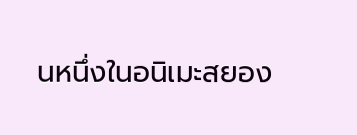นหนึ่งในอนิเมะสยอง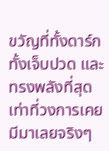ขวัญที่ทั้งดาร์ก ทั้งเจ็บปวด และทรงพลังที่สุดเท่าที่วงการเคยมีมาเลยจริงๆ